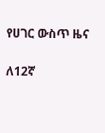የሀገር ውስጥ ዜና

ለ12ኛ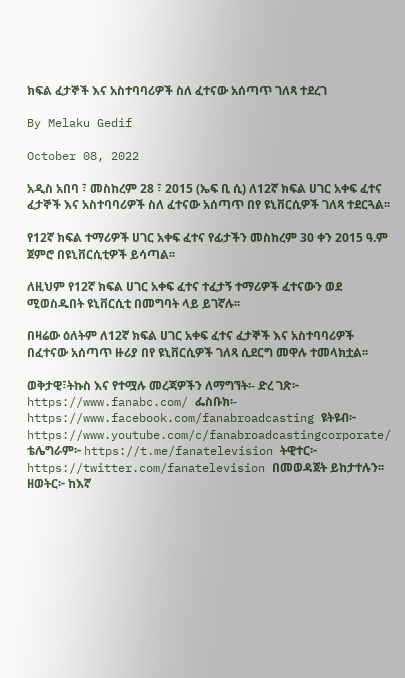ክፍል ፈታኞች እና አስተባባሪዎች ስለ ፈተናው አሰጣጥ ገለጻ ተደረገ

By Melaku Gedif

October 08, 2022

አዲስ አበባ ፣ መስከረም 28 ፣ 2015 (ኤፍ ቢ ሲ) ለ12ኛ ክፍል ሀገር አቀፍ ፈተና ፈታኞች እና አስተባባሪዎች ስለ ፈተናው አሰጣጥ በየ ዩኒቨርሲዎች ገለጻ ተደርጓል፡፡

የ12ኛ ክፍል ተማሪዎች ሀገር አቀፍ ፈተና የፊታችን መስከረም 30 ቀን 2015 ዓ.ም ጀምሮ በዩኒቨርሲቲዎች ይሳጣል፡፡

ለዚህም የ12ኛ ክፍል ሀገር አቀፍ ፈተና ተፈታኝ ተማሪዎች ፈተናውን ወደ ሚወስዱበት ዩኒቨርሲቲ በመግባት ላይ ይገኛሉ፡፡

በዛሬው ዕለትም ለ12ኛ ክፍል ሀገር አቀፍ ፈተና ፈታኞች እና አስተባባሪዎች በፈተናው አሰጣጥ ዙሪያ በየ ዩኒቨርሲዎች ገለጻ ሲደርግ መዋሉ ተመላክቷል፡፡

ወቅታዊ፣ትኩስ እና የተሟሉ መረጃዎችን ለማግኘት፡- ድረ ገጽ፦ https://www.fanabc.com/ ፌስቡክ፡- https://www.facebook.com/fanabroadcasting ዩትዩብ፦ https://www.youtube.com/c/fanabroadcastingcorporate/ ቴሌግራም፦ https://t.me/fanatelevision ትዊተር፦ https://twitter.com/fanatelevision በመወዳጀት ይከታተሉን፡፡ ዘወትር፦ ከእኛ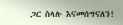ጋር ስላሉ እናመሰግናለን!